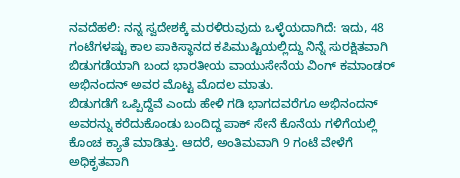ನವದೆಹಲಿ: ನನ್ನ ಸ್ವದೇಶಕ್ಕೆ ಮರಳಿರುವುದು ಒಳ್ಳೆಯದಾಗಿದೆ: ಇದು, 48 ಗಂಟೆಗಳಷ್ಟು ಕಾಲ ಪಾಕಿಸ್ಥಾನದ ಕಪಿಮುಷ್ಟಿಯಲ್ಲಿದ್ದು ನಿನ್ನೆ ಸುರಕ್ಷಿತವಾಗಿ ಬಿಡುಗಡೆಯಾಗಿ ಬಂದ ಭಾರತೀಯ ವಾಯುಸೇನೆಯ ವಿಂಗ್ ಕಮಾಂಡರ್ ಅಭಿನಂದನ್ ಅವರ ಮೊಟ್ಟ ಮೊದಲ ಮಾತು.
ಬಿಡುಗಡೆಗೆ ಒಪ್ಪಿದ್ದೆವೆ ಎಂದು ಹೇಳಿ ಗಡಿ ಭಾಗದವರೆಗೂ ಅಭಿನಂದನ್ ಅವರನ್ನು ಕರೆದುಕೊಂಡು ಬಂದಿದ್ದ ಪಾಕ್ ಸೇನೆ ಕೊನೆಯ ಗಳಿಗೆಯಲ್ಲಿ ಕೊಂಚ ಕ್ಯಾತೆ ಮಾಡಿತ್ತು. ಆದರೆ, ಅಂತಿಮವಾಗಿ 9 ಗಂಟೆ ವೇಳೆಗೆ ಅಧಿಕೃತವಾಗಿ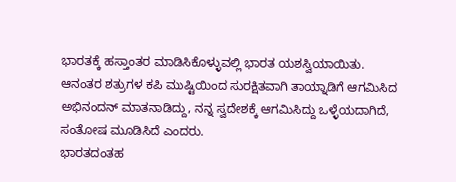ಭಾರತಕ್ಕೆ ಹಸ್ತಾಂತರ ಮಾಡಿಸಿಕೊಳ್ಳುವಲ್ಲಿ ಭಾರತ ಯಶಸ್ವಿಯಾಯಿತು.
ಆನಂತರ ಶತ್ರುಗಳ ಕಪಿ ಮುಷ್ಟಿಯಿಂದ ಸುರಕ್ಷಿತವಾಗಿ ತಾಯ್ನಾಡಿಗೆ ಆಗಮಿಸಿದ ಅಭಿನಂದನ್ ಮಾತನಾಡಿದ್ದು, ನನ್ನ ಸ್ವದೇಶಕ್ಕೆ ಆಗಮಿಸಿದ್ದು ಒಳ್ಳೆಯದಾಗಿದೆ, ಸಂತೋಷ ಮೂಡಿಸಿದೆ ಎಂದರು.
ಭಾರತದಂತಹ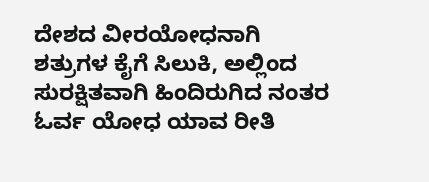ದೇಶದ ವೀರಯೋಧನಾಗಿ ಶತ್ರುಗಳ ಕೈಗೆ ಸಿಲುಕಿ, ಅಲ್ಲಿಂದ ಸುರಕ್ಷಿತವಾಗಿ ಹಿಂದಿರುಗಿದ ನಂತರ ಓರ್ವ ಯೋಧ ಯಾವ ರೀತಿ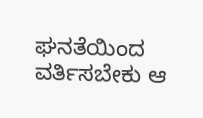ಘನತೆಯಿಂದ ವರ್ತಿಸಬೇಕು ಆ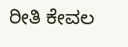ರೀತಿ ಕೇವಲ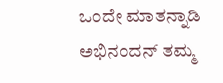ಒಂದೇ ಮಾತನ್ನಾಡಿ ಅಭಿನಂದನ್ ತಮ್ಮ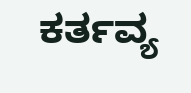ಕರ್ತವ್ಯ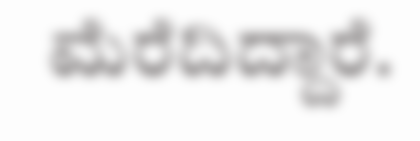ಮೆರೆದಿದ್ದಾರೆ.